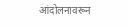आंदोलनावरून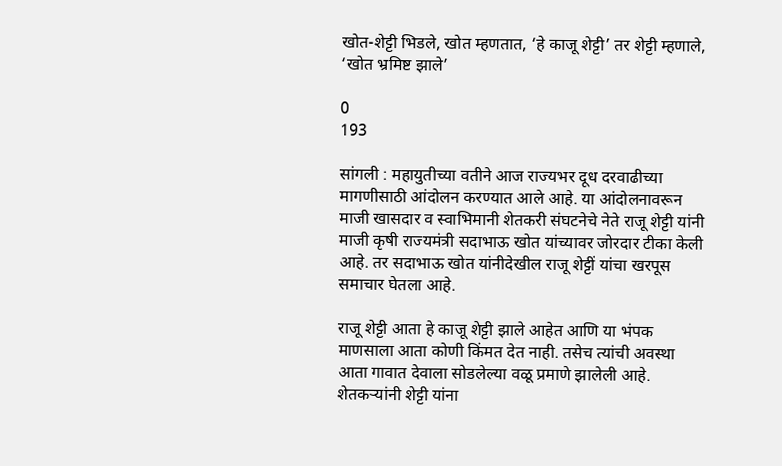खोत-शेट्टी भिडले, खोत म्हणतात, ‘हे काजू शेट्टी’ तर शेट्टी म्हणाले, ‘खोत भ्रमिष्ट झाले’

0
193

सांगली : महायुतीच्या वतीने आज राज्यभर दूध दरवाढीच्या मागणीसाठी आंदोलन करण्यात आले आहे. या आंदोलनावरून माजी खासदार व स्वाभिमानी शेतकरी संघटनेचे नेते राजू शेट्टी यांनी माजी कृषी राज्यमंत्री सदाभाऊ खोत यांच्यावर जोरदार टीका केली आहे. तर सदाभाऊ खोत यांनीदेखील राजू शेट्टीं यांचा खरपूस समाचार घेतला आहे.

राजू शेट्टी आता हे काजू शेट्टी झाले आहेत आणि या भंपक माणसाला आता कोणी किंमत देत नाही. तसेच त्यांची अवस्था आता गावात देवाला सोडलेल्या वळू प्रमाणे झालेली आहे. शेतकऱ्यांनी शेट्टी यांना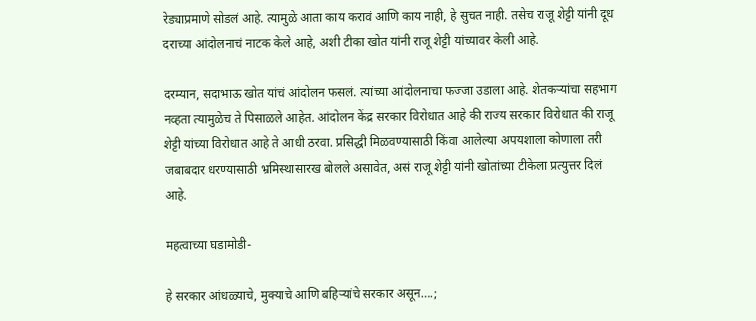रेड्याप्रमाणे सोडलं आहे. त्यामुळे आता काय करावं आणि काय नाही, हे सुचत नाही. तसेच राजू शेट्टी यांनी दूध दराच्या आंदोलनाचं नाटक केले आहे, अशी टीका खोत यांनी राजू शेट्टी यांच्यावर केली आहे.

दरम्यान, सदाभाऊ खोत यांचं आंदोलन फसलं. त्यांच्या आंदोलनाचा फज्जा उडाला आहे. शेतकऱ्यांचा सहभाग नव्हता त्यामुळेच ते पिसाळले आहेत. आंदोलन केंद्र सरकार विरोधात आहे की राज्य सरकार विरोधात की राजू शेट्टी यांच्या विरोधात आहे ते आधी ठरवा. प्रसिद्धी मिळवण्यासाठी किंवा आलेल्या अपयशाला कोणाला तरी जबाबदार धरण्यासाठी भ्रमिस्थासारख बोलले असावेत, असं राजू शेट्टी यांनी खोतांच्या टीकेला प्रत्युत्तर दिलं आहे.

महत्वाच्या घडामोडी-

हे सरकार आंधळ्याचे, मुक्याचे आणि बहिऱ्यांचे सरकार असून….;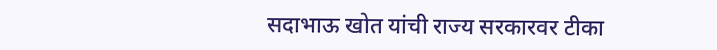सदाभाऊ खोत यांची राज्य सरकारवर टीका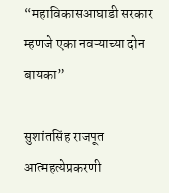“महाविकासआघाडी सरकार म्हणजे एका नवऱ्याच्या दोन बायका”

सुशांतसिंह राजपूत आत्महत्येप्रकरणी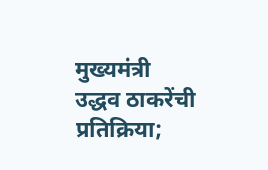मुख्यमंत्री उद्धव ठाकरेंची प्रतिक्रिया;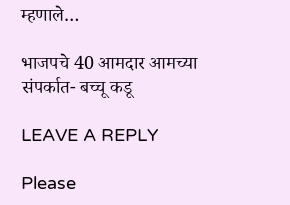म्हणाले…

भाजपचे 40 आमदार आमच्या संपर्कात- बच्चू कडू

LEAVE A REPLY

Please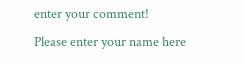enter your comment!
Please enter your name here